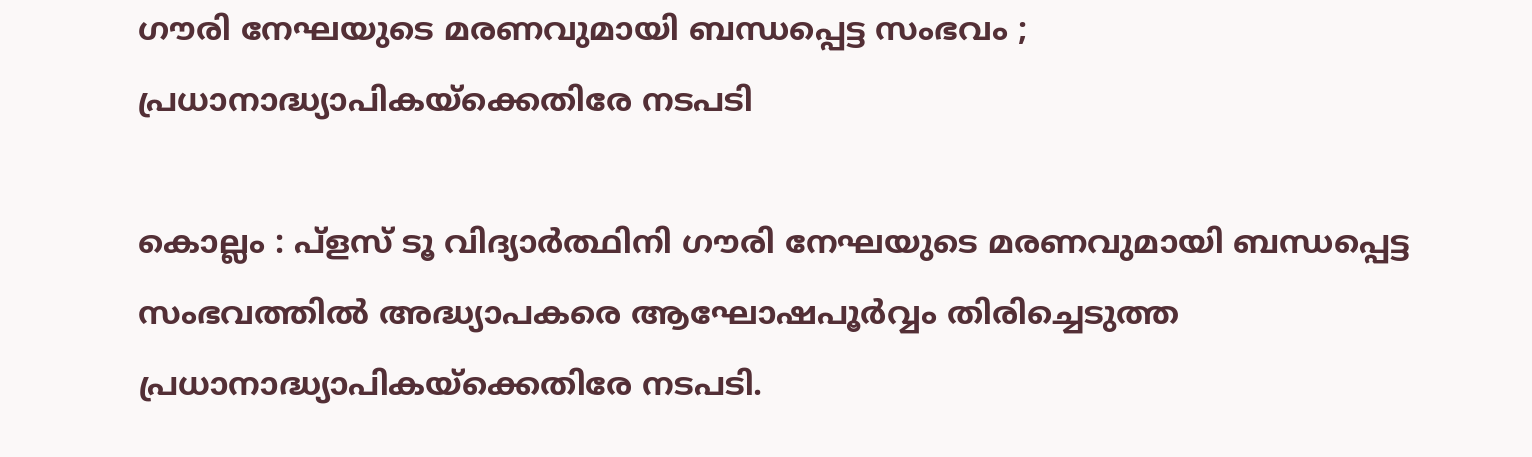ഗൗരി നേഘയുടെ മരണവുമായി ബന്ധപ്പെട്ട സംഭവം ; പ്രധാനാദ്ധ്യാപികയ്ക്കെതിരേ നടപടി

കൊല്ലം : പ്ളസ് ടൂ വിദ്യാര്‍ത്ഥിനി ഗൗരി നേഘയുടെ മരണവുമായി ബന്ധപ്പെട്ട സംഭവത്തില്‍ അദ്ധ്യാപകരെ ആഘോഷപൂര്‍വ്വം തിരിച്ചെടുത്ത പ്രധാനാദ്ധ്യാപികയ്ക്കെതിരേ നടപടി.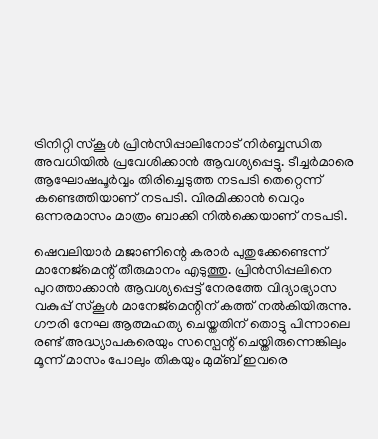ട്രിനിറ്റി സ്കൂള്‍ പ്രിന്‍സിപ്പാലിനോട് നിര്‍ബ്ബന്ധിത അവധിയില്‍ പ്രവേശിക്കാന്‍ ആവശ്യപ്പെട്ടു. ടീച്ചര്‍മാരെ ആഘോഷപൂര്‍വ്വം തിരിച്ചെടുത്ത നടപടി തെറ്റെന്ന് കണ്ടെത്തിയാണ് നടപടി. വിരമിക്കാന്‍ വെറും ഒന്നരമാസം മാത്രം ബാക്കി നില്‍ക്കെയാണ് നടപടി.

ഷെവലിയാര്‍ മജാണിന്റെ കരാര്‍ പുതുക്കേണ്ടെന്ന് മാനേജ്മെന്റ് തീരുമാനം എടുത്തു. പ്രിന്‍സിപ്പലിനെ പുറത്താക്കാന്‍ ആവശ്യപ്പെട്ട് നേരത്തേ വിദ്യാഭ്യാസ വകുപ്പ് സ്കൂള്‍ മാനേജ്മെന്റിന് കത്ത് നല്‍കിയിരുന്നു. ഗൗരി നേഘ ആത്മഹത്യ ചെയ്തതിന് തൊട്ടു പിന്നാലെ രണ്ട് അദ്ധ്യാപകരെയും സസ്പെന്റ് ചെയ്തിരുന്നെങ്കിലും മൂന്ന് മാസം പോലും തികയും മുമ്ബ് ഇവരെ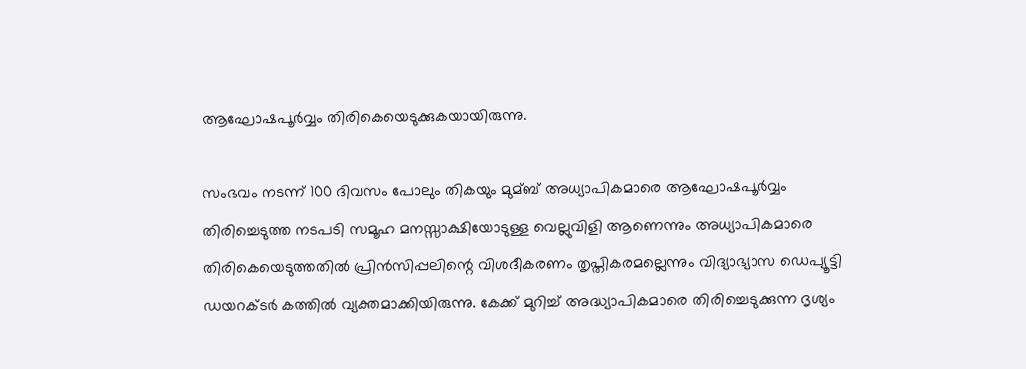ആഘോഷപൂര്‍വ്വം തിരികെയെടുക്കുകയായിരുന്നു.

സംഭവം നടന്ന് 100 ദിവസം പോലും തികയും മുമ്ബ് അധ്യാപികമാരെ ആഘോഷപൂര്‍വ്വം തിരിച്ചെടുത്ത നടപടി സമൂഹ മനസ്സാക്ഷിയോടുള്ള വെല്ലുവിളി ആണെന്നും അധ്യാപികമാരെ തിരികെയെടുത്തതില്‍ പ്രിന്‍സിപ്പലിന്റെ വിശദീകരണം തൃപ്തികരമല്ലെന്നും വിദ്യാഭ്യാസ ഡെപ്യൂട്ടി ഡയറക്ടര്‍ കത്തില്‍ വ്യക്തമാക്കിയിരുന്നു. കേക്ക് മുറിച്ച്‌ അദ്ധ്യാപികമാരെ തിരിച്ചെടുക്കുന്ന ദൃശ്യം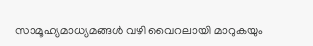സാമൂഹ്യമാധ്യമങ്ങള്‍ വഴി വൈറലായി മാറുകയും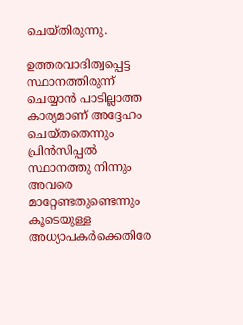ചെയ്തിരുന്നു.

ഉത്തരവാദിത്വപ്പെട്ട സ്ഥാനത്തിരുന്ന് ചെയ്യാന്‍ പാടില്ലാത്ത കാര്യമാണ് അദ്ദേഹം ചെയ്തതെന്നും പ്രിന്‍സിപ്പല്‍ സ്ഥാനത്തു നിന്നും അവരെ മാറ്റേണ്ടതുണ്ടെന്നും കൂടെയുള്ള അധ്യാപകര്‍ക്കെതിരേ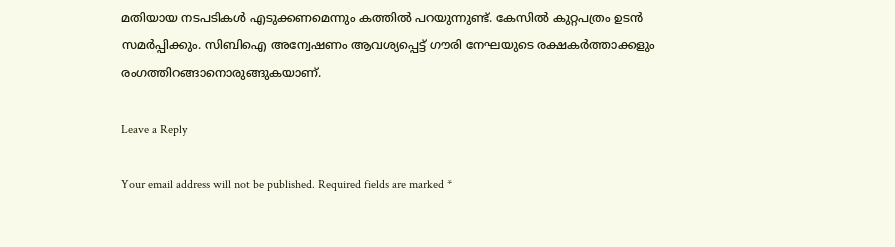മതിയായ നടപടികള്‍ എടുക്കണമെന്നും കത്തില്‍ പറയുന്നുണ്ട്. കേസില്‍ കുറ്റപത്രം ഉടന്‍ സമര്‍പ്പിക്കും. സിബിഐ അന്വേഷണം ആവശ്യപ്പെട്ട് ഗൗരി നേഘയുടെ രക്ഷകര്‍ത്താക്കളും രംഗത്തിറങ്ങാനൊരുങ്ങുകയാണ്.

Leave a Reply

Your email address will not be published. Required fields are marked *